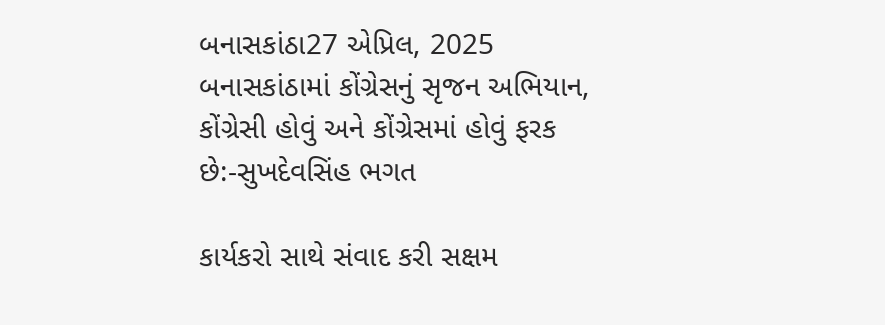બનાસકાંઠા27 એપ્રિલ, 2025
બનાસકાંઠામાં કોંગ્રેસનું સૃજન અભિયાન, કોંગ્રેસી હોવું અને કોંગ્રેસમાં હોવું ફરક છે:-સુખદેવસિંહ ભગત

કાર્યકરો સાથે સંવાદ કરી સક્ષમ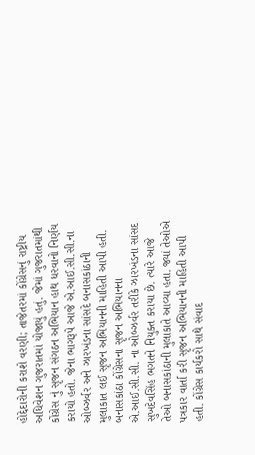હોદ્દેદારોની કરાશે વરણી; તાજેતરમાં કોંગ્રેસનું રાષ્ટ્રીય અધિવેશન ગુજરાતમાં યોજાયું હતું. જેમાં ગુજરાતમાંથી કોંગ્રેસ નું સૃજન સંગઠન અભિયાન હાથ ધરવાનો નિર્ણય કરાયો હતો. જેના ભાગરૂપે આજે એ.આઈ.સી.સી.ના ઓબ્ઝર્વર અને ઝારખંડના સાંસદે બનાસકાંઠાની મુલાકાત લઈ સૃજન અભિયાનની માહિતી આપી હતી.
બનાસકાંઠા કોંગ્રેસના સૃજન અભિયાનના એ.આઈ.સી.સી. ના ઓબ્ઝર્વર તરીકે ઝારખંડના સાંસદ સુખદેવસિંહ ભગતને નિયુક્ત કરાયા છે. ત્યારે આજે તેઓ બનાસકાંઠાની મુલાકાતે આવ્યા હતા. જ્યાં તેઓએ પત્રકાર વાર્તા કરી સૃજન અભિયાનની માહિતી આપી હતી. કોંગ્રેસ કાર્યકરો સાથે સંવાદ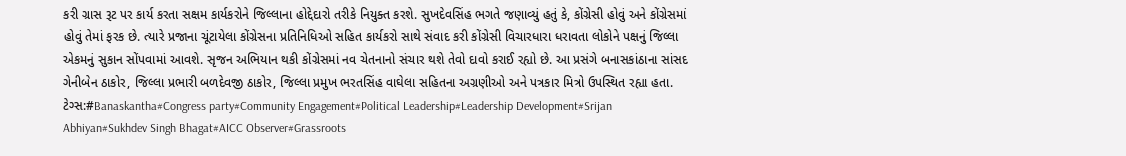કરી ગ્રાસ રૂટ પર કાર્ય કરતા સક્ષમ કાર્યકરોને જિલ્લાના હોદ્દેદારો તરીકે નિયુક્ત કરશે. સુખદેવસિંહ ભગતે જણાવ્યું હતું કે, કોંગ્રેસી હોવું અને કોંગ્રેસમાં હોવું તેમાં ફરક છે. ત્યારે પ્રજાના ચૂંટાયેલા કોંગ્રેસના પ્રતિનિધિઓ સહિત કાર્યકરો સાથે સંવાદ કરી કોંગ્રેસી વિચારધારા ધરાવતા લોકોને પક્ષનું જિલ્લા એકમનું સુકાન સોંપવામાં આવશે. સૃજન અભિયાન થકી કોંગ્રેસમાં નવ ચેતનાનો સંચાર થશે તેવો દાવો કરાઈ રહ્યો છે. આ પ્રસંગે બનાસકાંઠાના સાંસદ ગેનીબેન ઠાકોર, જિલ્લા પ્રભારી બળદેવજી ઠાકોર, જિલ્લા પ્રમુખ ભરતસિંહ વાઘેલા સહિતના અગ્રણીઓ અને પત્રકાર મિત્રો ઉપસ્થિત રહ્યા હતા.
ટેગ્સ:#Banaskantha#Congress party#Community Engagement#Political Leadership#Leadership Development#Srijan Abhiyan#Sukhdev Singh Bhagat#AICC Observer#Grassroots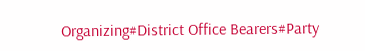Organizing#District Office Bearers#Party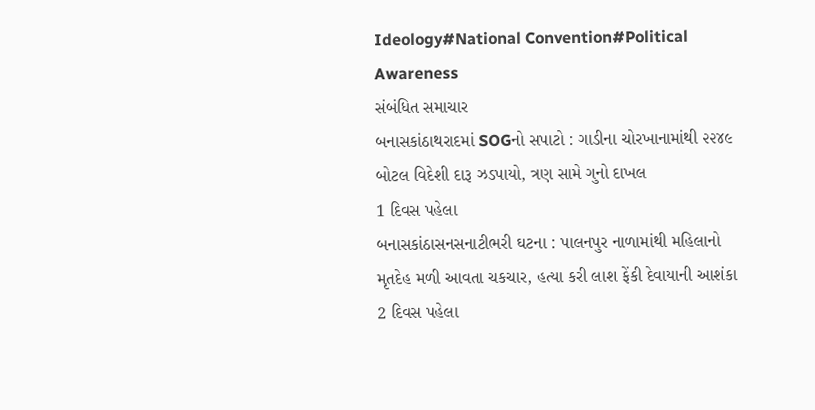Ideology#National Convention#Political Awareness
સંબંધિત સમાચાર
બનાસકાંઠાથરાદમાં SOGનો સપાટો : ગાડીના ચોરખાનામાંથી ૨૨૪૯ બોટલ વિદેશી દારૂ ઝડપાયો, ત્રણ સામે ગુનો દાખલ
1 દિવસ પહેલા
બનાસકાંઠાસનસનાટીભરી ઘટના : પાલનપુર નાળામાંથી મહિલાનો મૃતદેહ મળી આવતા ચકચાર, હત્યા કરી લાશ ફેંકી દેવાયાની આશંકા
2 દિવસ પહેલા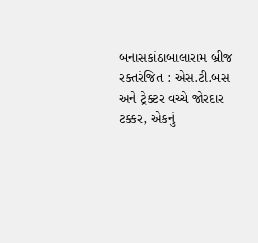બનાસકાંઠાબાલારામ બ્રીજ રક્તરંજિત : એસ.ટી.બસ અને ટ્રેક્ટર વચ્ચે જોરદાર ટક્કર, એકનું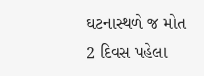ઘટનાસ્થળે જ મોત
2 દિવસ પહેલા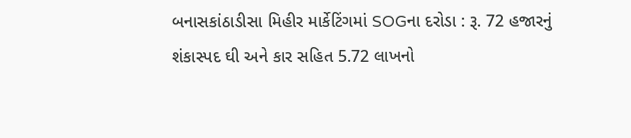બનાસકાંઠાડીસા મિહીર માર્કેટિંગમાં SOGના દરોડા : રૂ. 72 હજારનું શંકાસ્પદ ઘી અને કાર સહિત 5.72 લાખનો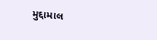મુદ્દામાલ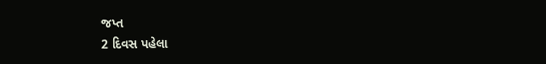જપ્ત
2 દિવસ પહેલા